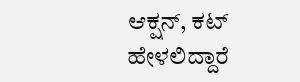ಆಕ್ಷನ್, ಕಟ್ ಹೇಳಲಿದ್ದಾರೆ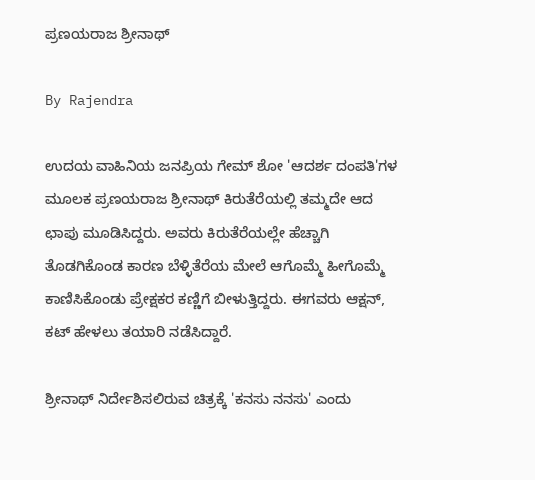ಪ್ರಣಯರಾಜ ಶ್ರೀನಾಥ್

By Rajendra

ಉದಯ ವಾಹಿನಿಯ ಜನಪ್ರಿಯ ಗೇಮ್ ಶೋ 'ಆದರ್ಶ ದಂಪತಿ'ಗಳ ಮೂಲಕ ಪ್ರಣಯರಾಜ ಶ್ರೀನಾಥ್ ಕಿರುತೆರೆಯಲ್ಲಿ ತಮ್ಮದೇ ಆದ ಛಾಪು ಮೂಡಿಸಿದ್ದರು. ಅವರು ಕಿರುತೆರೆಯಲ್ಲೇ ಹೆಚ್ಚಾಗಿ ತೊಡಗಿಕೊಂಡ ಕಾರಣ ಬೆಳ್ಳಿತೆರೆಯ ಮೇಲೆ ಆಗೊಮ್ಮೆ ಹೀಗೊಮ್ಮೆ ಕಾಣಿಸಿಕೊಂಡು ಪ್ರೇಕ್ಷಕರ ಕಣ್ಣಿಗೆ ಬೀಳುತ್ತಿದ್ದರು. ಈಗವರು ಆಕ್ಷನ್, ಕಟ್ ಹೇಳಲು ತಯಾರಿ ನಡೆಸಿದ್ದಾರೆ.

ಶ್ರೀನಾಥ್ ನಿರ್ದೇಶಿಸಲಿರುವ ಚಿತ್ರಕ್ಕೆ 'ಕನಸು ನನಸು' ಎಂದು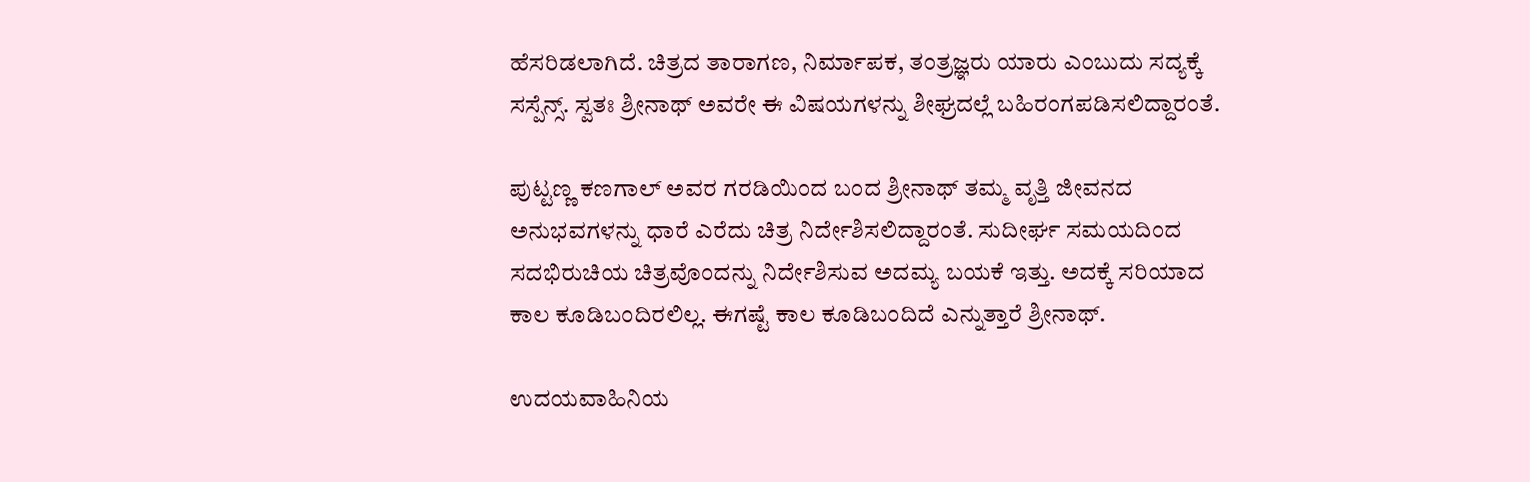ಹೆಸರಿಡಲಾಗಿದೆ. ಚಿತ್ರದ ತಾರಾಗಣ, ನಿರ್ಮಾಪಕ, ತಂತ್ರಜ್ಞರು ಯಾರು ಎಂಬುದು ಸದ್ಯಕ್ಕೆ ಸಸ್ಪೆನ್ಸ್. ಸ್ವತಃ ಶ್ರೀನಾಥ್ ಅವರೇ ಈ ವಿಷಯಗಳನ್ನು ಶೀಘ್ರದಲ್ಲೆ ಬಹಿರಂಗಪಡಿಸಲಿದ್ದಾರಂತೆ.

ಪುಟ್ಟಣ್ಣ ಕಣಗಾಲ್ ಅವರ ಗರಡಿಯಿಂದ ಬಂದ ಶ್ರೀನಾಥ್ ತಮ್ಮ ವೃತ್ತಿ ಜೀವನದ ಅನುಭವಗಳನ್ನು ಧಾರೆ ಎರೆದು ಚಿತ್ರ ನಿರ್ದೇಶಿಸಲಿದ್ದಾರಂತೆ. ಸುದೀರ್ಘ ಸಮಯದಿಂದ ಸದಭಿರುಚಿಯ ಚಿತ್ರವೊಂದನ್ನು ನಿರ್ದೇಶಿಸುವ ಅದಮ್ಯ ಬಯಕೆ ಇತ್ತು. ಅದಕ್ಕೆ ಸರಿಯಾದ ಕಾಲ ಕೂಡಿಬಂದಿರಲಿಲ್ಲ. ಈಗಷ್ಟೆ ಕಾಲ ಕೂಡಿಬಂದಿದೆ ಎನ್ನುತ್ತಾರೆ ಶ್ರೀನಾಥ್.

ಉದಯವಾಹಿನಿಯ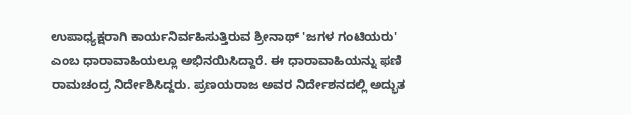ಉಪಾಧ್ಯಕ್ಷರಾಗಿ ಕಾರ್ಯನಿರ್ವಹಿಸುತ್ತಿರುವ ಶ್ರೀನಾಥ್ 'ಜಗಳ ಗಂಟಿಯರು' ಎಂಬ ಧಾರಾವಾಹಿಯಲ್ಲೂ ಅಭಿನಯಿಸಿದ್ದಾರೆ. ಈ ಧಾರಾವಾಹಿಯನ್ನು ಫಣಿ ರಾಮಚಂದ್ರ ನಿರ್ದೇಶಿಸಿದ್ದರು. ಪ್ರಣಯರಾಜ ಅವರ ನಿರ್ದೇಶನದಲ್ಲಿ ಅದ್ಭುತ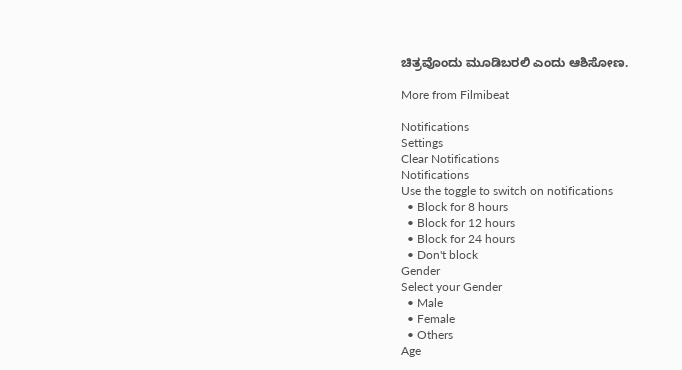ಚಿತ್ರವೊಂದು ಮೂಡಿಬರಲಿ ಎಂದು ಆಶಿಸೋಣ.

More from Filmibeat

Notifications
Settings
Clear Notifications
Notifications
Use the toggle to switch on notifications
  • Block for 8 hours
  • Block for 12 hours
  • Block for 24 hours
  • Don't block
Gender
Select your Gender
  • Male
  • Female
  • Others
Age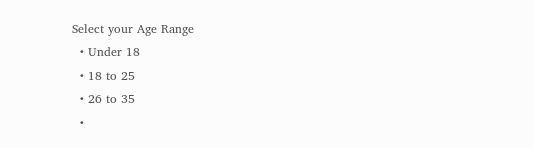Select your Age Range
  • Under 18
  • 18 to 25
  • 26 to 35
  •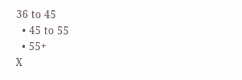36 to 45
  • 45 to 55
  • 55+
X